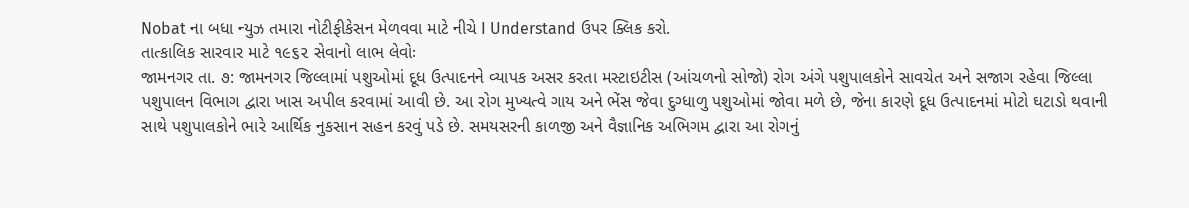Nobat ના બધા ન્યુઝ તમારા નોટીફીકેસન મેળવવા માટે નીચે I Understand ઉપર ક્લિક કરો.
તાત્કાલિક સારવાર માટે ૧૯૬૨ સેવાનો લાભ લેવોઃ
જામનગર તા. ૭: જામનગર જિલ્લામાં પશુઓમાં દૂધ ઉત્પાદનને વ્યાપક અસર કરતા મસ્ટાઇટીસ (આંચળનો સોજો) રોગ અંગે પશુપાલકોને સાવચેત અને સજાગ રહેવા જિલ્લા પશુપાલન વિભાગ દ્વારા ખાસ અપીલ કરવામાં આવી છે. આ રોગ મુખ્યત્વે ગાય અને ભેંસ જેવા દુગ્ધાળુ પશુઓમાં જોવા મળે છે, જેના કારણે દૂધ ઉત્પાદનમાં મોટો ઘટાડો થવાની સાથે પશુપાલકોને ભારે આર્થિક નુકસાન સહન કરવું પડે છે. સમયસરની કાળજી અને વૈજ્ઞાનિક અભિગમ દ્વારા આ રોગનું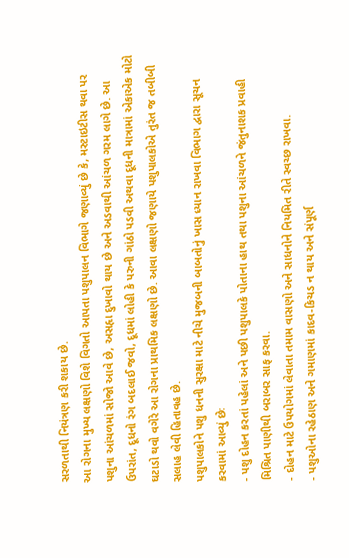સરળતાથી નિયંત્રણ કરી શકાય છે.
આ રોગના મુખ્ય લક્ષણો વિશે વિગતો આપતા પશુપાલન વિભાગે જણાવ્યું છે કે, મસ્ટાઇટીસ થવા પર પશુના આંચળમાં સોજો આવે છે, અસહૃા દુખાવો થાય છે અને અડવાથી આંચળ ગરમ લાગે છે. આ ઉપરાંત, દૂધનો રંગ બદલાઈ જવો, દૂધમાં લોહી કે પરુની ગાંઠો પડવી અથવા દૂધની માત્રામાં એકાએક મોટો ઘટાડો થવો વગેરે આ રોગના પ્રાથમિક લક્ષણો છે. આવા લક્ષણો જણાયે પશુપાલકોએ તુરંત જ તબીબી સલાહ લેવી હિતાવહ છે.
પશુપાલકોને પશુ ધનની સુરક્ષા માટે નીચે મુજબની બાબતોનું ખાસ ધ્યાન રાખવા વિભાગ દ્વારા સૂચન કરવામાં આવ્યું છેઃ
- પશુ દોહન કરતાં પહેલાં અને પછી પશુપાલકે પોતાના હાથ તથા પશુના આંચળને જંતુનાશક પ્રવાહી મિશ્રિત પાણીથી બરાબર સાફ કરવા.
- દોહન માટે ઉપયોગમાં લેવાતા તમામ વાસણો અને સાધનોને નિયમિત રીતે સ્વચ્છ રાખવા.
- પશુઓના રહેઠાણ અને ગમાણમાં કાદવ-કિચડ ન થાય અને સંપૂર્ણ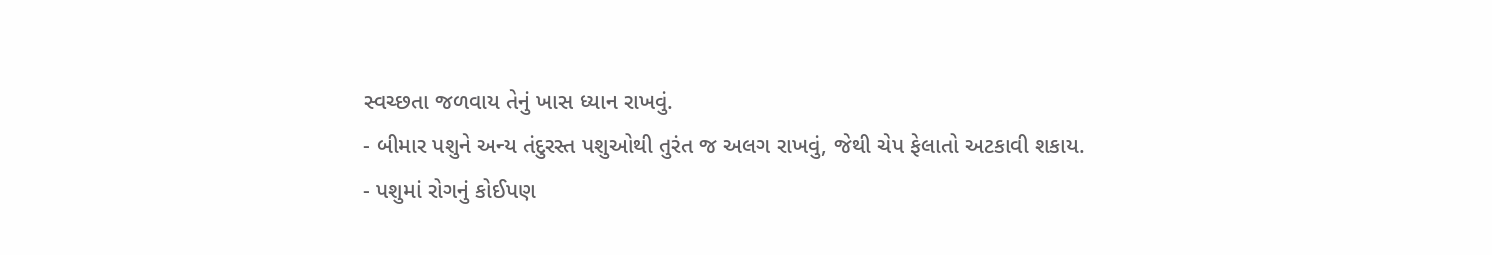સ્વચ્છતા જળવાય તેનું ખાસ ધ્યાન રાખવું.
- બીમાર પશુને અન્ય તંદુરસ્ત પશુઓથી તુરંત જ અલગ રાખવું, જેથી ચેપ ફેલાતો અટકાવી શકાય.
- પશુમાં રોગનું કોઈપણ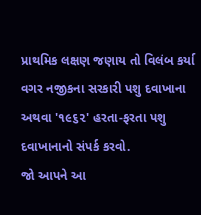પ્રાથમિક લક્ષણ જણાય તો વિલંબ કર્યા વગર નજીકના સરકારી પશુ દવાખાના અથવા '૧૯૬૨' હરતા-ફરતા પશુ દવાખાનાનો સંપર્ક કરવો.
જો આપને આ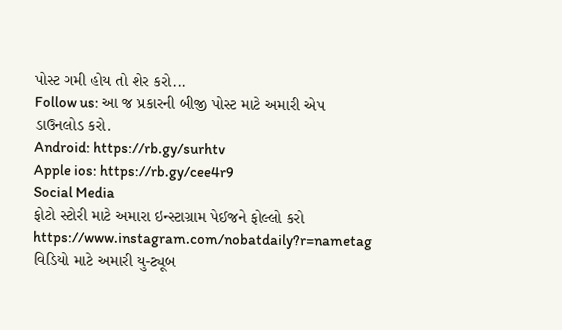પોસ્ટ ગમી હોય તો શેર કરો...
Follow us: આ જ પ્રકારની બીજી પોસ્ટ માટે અમારી એપ ડાઉનલોડ કરો.
Android: https://rb.gy/surhtv
Apple ios: https://rb.gy/cee4r9
Social Media
ફોટો સ્ટોરી માટે અમારા ઇન્સ્ટાગ્રામ પેઈજને ફોલ્લો કરો
https://www.instagram.com/nobatdaily?r=nametag
વિડિયો માટે અમારી યુ-ટ્યૂબ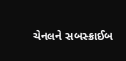ચેનલને સબસ્ક્રાઈબ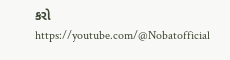કરો
https://youtube.com/@Nobatofficial